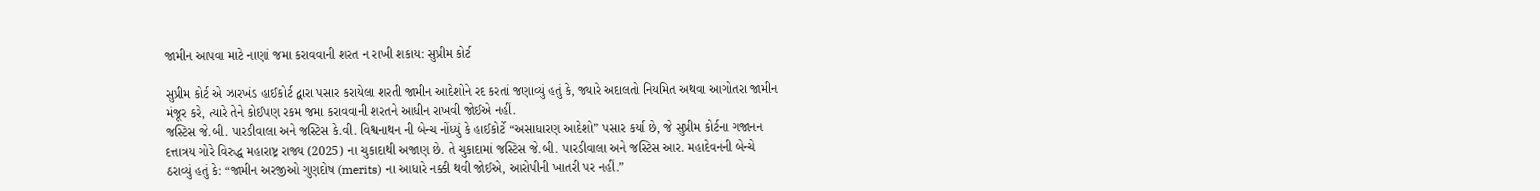જામીન આપવા માટે નાણાં જમા કરાવવાની શરત ન રાખી શકાય: સુપ્રીમ કોર્ટ

સુપ્રીમ કોર્ટ એ ઝારખંડ હાઈકોર્ટ દ્વારા પસાર કરાયેલા શરતી જામીન આદેશોને રદ કરતાં જણાવ્યું હતું કે, જ્યારે અદાલતો નિયમિત અથવા આગોતરા જામીન મંજૂર કરે, ત્યારે તેને કોઈપણ રકમ જમા કરાવવાની શરતને આધીન રાખવી જોઈએ નહીં.
જસ્ટિસ જે.બી. પારડીવાલા અને જસ્ટિસ કે.વી. વિશ્વનાથન ની બેન્ચ નોંધ્યું કે હાઈકોર્ટે “અસાધારણ આદેશો” પસાર કર્યા છે, જે સુપ્રીમ કોર્ટના ગજાનન દત્તાત્રય ગોરે વિરુદ્ધ મહારાષ્ટ્ર રાજ્ય (2025) ના ચુકાદાથી અજાણ છે. તે ચુકાદામાં જસ્ટિસ જે.બી. પારડીવાલા અને જસ્ટિસ આર. મહાદેવનની બેન્ચે ઠરાવ્યું હતું કે: “જામીન અરજીઓ ગુણદોષ (merits) ના આધારે નક્કી થવી જોઈએ, આરોપીની ખાતરી પર નહીં.”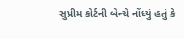સુપ્રીમ કોર્ટની બેન્ચે નોંધ્યું હતું કે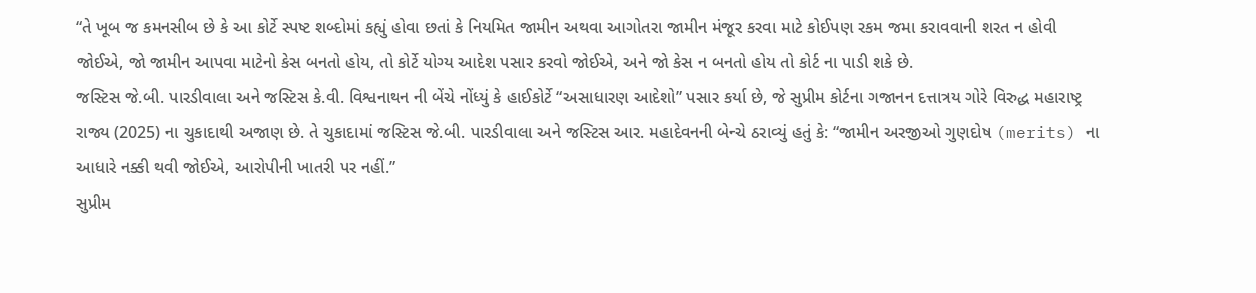“તે ખૂબ જ કમનસીબ છે કે આ કોર્ટે સ્પષ્ટ શબ્દોમાં કહ્યું હોવા છતાં કે નિયમિત જામીન અથવા આગોતરા જામીન મંજૂર કરવા માટે કોઈપણ રકમ જમા કરાવવાની શરત ન હોવી જોઈએ, જો જામીન આપવા માટેનો કેસ બનતો હોય, તો કોર્ટે યોગ્ય આદેશ પસાર કરવો જોઈએ, અને જો કેસ ન બનતો હોય તો કોર્ટ ના પાડી શકે છે.
જસ્ટિસ જે.બી. પારડીવાલા અને જસ્ટિસ કે.વી. વિશ્વનાથન ની બેંચે નોંધ્યું કે હાઈકોર્ટે “અસાધારણ આદેશો” પસાર કર્યા છે, જે સુપ્રીમ કોર્ટના ગજાનન દત્તાત્રય ગોરે વિરુદ્ધ મહારાષ્ટ્ર રાજ્ય (2025) ના ચુકાદાથી અજાણ છે. તે ચુકાદામાં જસ્ટિસ જે.બી. પારડીવાલા અને જસ્ટિસ આર. મહાદેવનની બેન્ચે ઠરાવ્યું હતું કે: “જામીન અરજીઓ ગુણદોષ (merits) ના આધારે નક્કી થવી જોઈએ, આરોપીની ખાતરી પર નહીં.”
સુપ્રીમ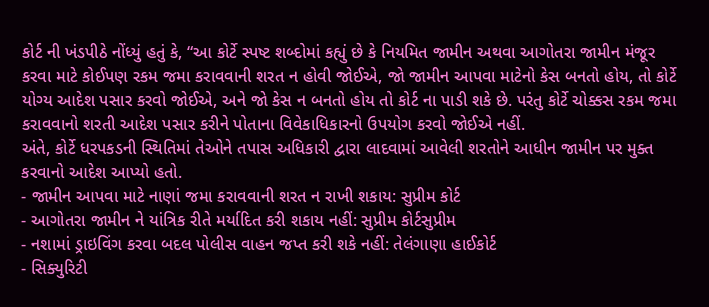કોર્ટ ની ખંડપીઠે નોંધ્યું હતું કે, “આ કોર્ટે સ્પષ્ટ શબ્દોમાં કહ્યું છે કે નિયમિત જામીન અથવા આગોતરા જામીન મંજૂર કરવા માટે કોઈપણ રકમ જમા કરાવવાની શરત ન હોવી જોઈએ, જો જામીન આપવા માટેનો કેસ બનતો હોય, તો કોર્ટે યોગ્ય આદેશ પસાર કરવો જોઈએ, અને જો કેસ ન બનતો હોય તો કોર્ટ ના પાડી શકે છે. પરંતુ કોર્ટે ચોક્કસ રકમ જમા કરાવવાનો શરતી આદેશ પસાર કરીને પોતાના વિવેકાધિકારનો ઉપયોગ કરવો જોઈએ નહીં.
અંતે, કોર્ટે ધરપકડની સ્થિતિમાં તેઓને તપાસ અધિકારી દ્વારા લાદવામાં આવેલી શરતોને આધીન જામીન પર મુક્ત કરવાનો આદેશ આપ્યો હતો.
- જામીન આપવા માટે નાણાં જમા કરાવવાની શરત ન રાખી શકાય: સુપ્રીમ કોર્ટ
- આગોતરા જામીન ને યાંત્રિક રીતે મર્યાદિત કરી શકાય નહીં: સુપ્રીમ કોર્ટસુપ્રીમ
- નશામાં ડ્રાઇવિંગ કરવા બદલ પોલીસ વાહન જપ્ત કરી શકે નહીં: તેલંગાણા હાઈકોર્ટ
- સિક્યુરિટી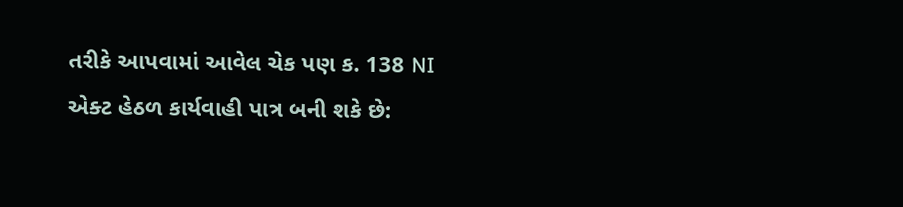તરીકે આપવામાં આવેલ ચેક પણ ક. 138 NI એક્ટ હેઠળ કાર્યવાહી પાત્ર બની શકે છે: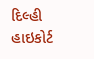દિલ્હી હાઇકોર્ટ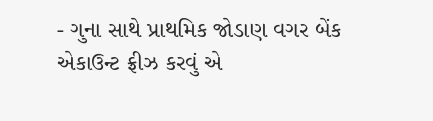- ગુના સાથે પ્રાથમિક જોડાણ વગર બેંક એકાઉન્ટ ફ્રીઝ કરવું એ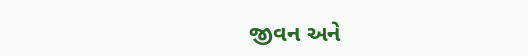જીવન અને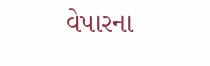વેપારના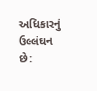અધિકારનું ઉલ્લંઘન છે: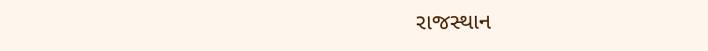રાજસ્થાન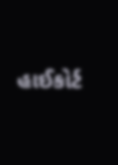હાઈકોર્ટ